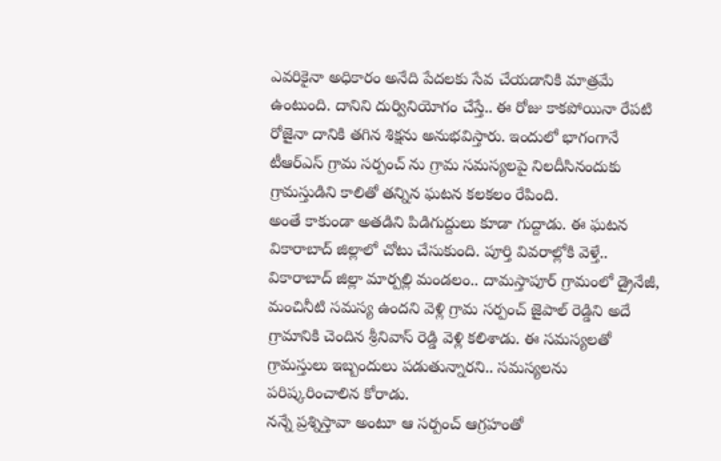ఎవరికైనా అధికారం అనేది పేదలకు సేవ చేయడానికి మాత్రమే ఉంటుంది. దానిని దుర్వినియోగం చేస్తే.. ఈ రోజు కాకపోయినా రేపటి రోజైనా దానికి తగిన శిక్షను అనుభవిస్తారు. ఇందులో భాగంగానే టీఆర్ఎస్ గ్రామ సర్పంచ్ ను గ్రామ సమస్యలపై నిలదీసినందుకు గ్రామస్తుడిని కాలితో తన్నిన ఘటన కలకలం రేపింది.
అంతే కాకుండా అతడిని పిడిగుద్దులు కూడా గుద్దాడు. ఈ ఘటన వికారాబాద్ జిల్లాలో చోటు చేసుకుంది. పూర్తి వివరాల్లోకి వెళ్తే.. వికారాబాద్ జిల్లా మార్పల్లి మండలం.. దామస్తాపూర్ గ్రామంలో డ్రైనేజీ, మంచినీటి సమస్య ఉందని వెళ్లి గ్రామ సర్పంచ్ జైపాల్ రెడ్డిని అదే గ్రామానికి చెందిన శ్రీనివాస్ రెడ్డి వెళ్లి కలిశాడు. ఈ సమస్యలతో గ్రామస్తులు ఇబ్బందులు పడుతున్నారని.. సమస్యలను పరిష్కరించాలిన కోరాడు.
నన్నే ప్రశ్నిస్తావా అంటూ ఆ సర్పంచ్ ఆగ్రహంతో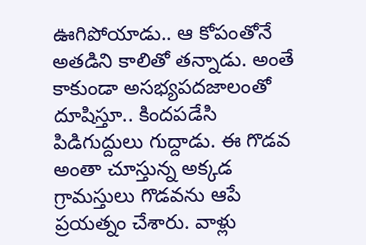ఊగిపోయాడు.. ఆ కోపంతోనే అతడిని కాలితో తన్నాడు. అంతే కాకుండా అసభ్యపదజాలంతో దూషిస్తూ.. కిందపడేసి పిడిగుద్దులు గుద్దాడు. ఈ గొడవ అంతా చూస్తున్న అక్కడ గ్రామస్తులు గొడవను ఆపే ప్రయత్నం చేశారు. వాళ్లు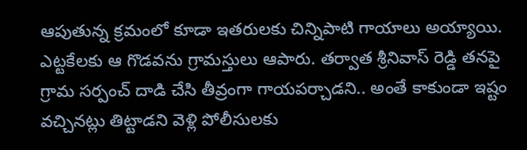ఆపుతున్న క్రమంలో కూడా ఇతరులకు చిన్నిపాటి గాయాలు అయ్యాయి.
ఎట్టకేలకు ఆ గొడవను గ్రామస్తులు ఆపారు. తర్వాత శ్రీనివాస్ రెడ్డి తనపై గ్రామ సర్పంచ్ దాడి చేసి తీవ్రంగా గాయపర్చాడని.. అంతే కాకుండా ఇష్టం వచ్చినట్లు తిట్టాడని వెళ్లి పోలీసులకు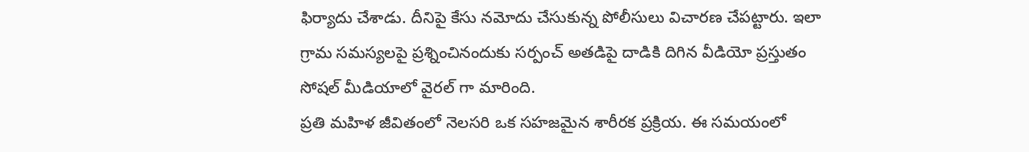ఫిర్యాదు చేశాడు. దీనిపై కేసు నమోదు చేసుకున్న పోలీసులు విచారణ చేపట్టారు. ఇలా గ్రామ సమస్యలపై ప్రశ్నించినందుకు సర్పంచ్ అతడిపై దాడికి దిగిన వీడియో ప్రస్తుతం సోషల్ మీడియాలో వైరల్ గా మారింది.
ప్రతి మహిళ జీవితంలో నెలసరి ఒక సహజమైన శారీరక ప్రక్రియ. ఈ సమయంలో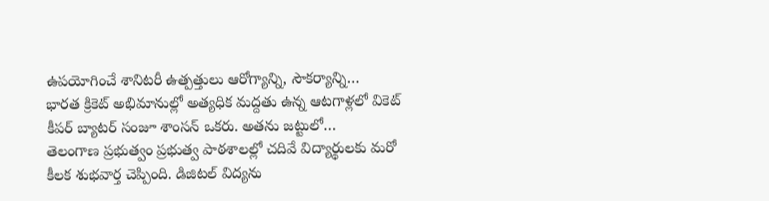ఉపయోగించే శానిటరీ ఉత్పత్తులు ఆరోగ్యాన్ని, సౌకర్యాన్ని…
భారత క్రికెట్ అభిమానుల్లో అత్యధిక మద్దతు ఉన్న ఆటగాళ్లలో వికెట్ కీపర్ బ్యాటర్ సంజూ శాంసన్ ఒకరు. అతను జట్టులో…
తెలంగాణ ప్రభుత్వం ప్రభుత్వ పాఠశాలల్లో చదివే విద్యార్థులకు మరో కీలక శుభవార్త చెప్పింది. డిజిటల్ విద్యను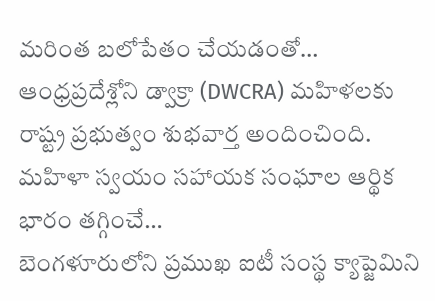మరింత బలోపేతం చేయడంతో…
ఆంధ్రప్రదేశ్లోని డ్వాక్రా (DWCRA) మహిళలకు రాష్ట్ర ప్రభుత్వం శుభవార్త అందించింది. మహిళా స్వయం సహాయక సంఘాల ఆర్థిక భారం తగ్గించే…
బెంగళూరులోని ప్రముఖ ఐటీ సంస్థ క్యాప్జెమిని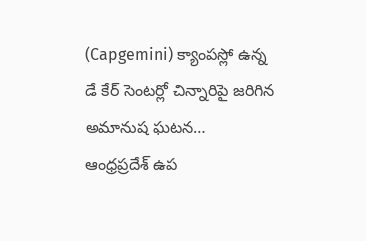(Capgemini) క్యాంపస్లో ఉన్న డే కేర్ సెంటర్లో చిన్నారిపై జరిగిన అమానుష ఘటన…
ఆంధ్రప్రదేశ్ ఉప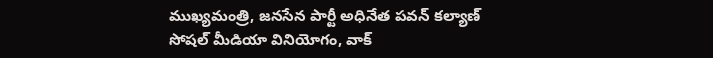ముఖ్యమంత్రి, జనసేన పార్టీ అధినేత పవన్ కల్యాణ్ సోషల్ మీడియా వినియోగం, వాక్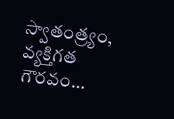స్వాతంత్ర్యం, వ్యక్తిగత గౌరవం…